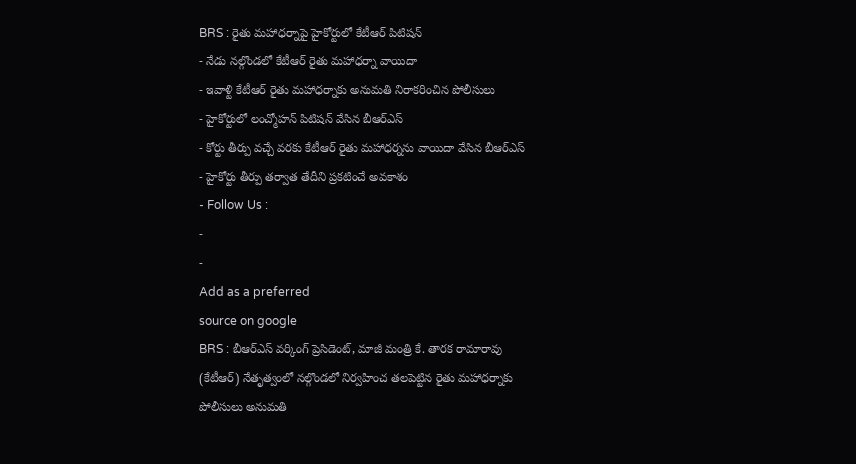BRS : రైతు మహాధర్నాపై హైకోర్టులో కేటీఆర్ పిటిషన్
- నేడు నల్గొండలో కేటీఆర్ రైతు మహాధర్నా వాయిదా
- ఇవాళ్టి కేటీఆర్ రైతు మహాధర్నాకు అనుమతి నిరాకరించిన పోలీసులు
- హైకోర్టులో లంచ్మోహన్ పిటిషన్ వేసిన బీఆర్ఎస్
- కోర్టు తీర్పు వచ్చే వరకు కేటీఆర్ రైతు మహాధర్నను వాయిదా వేసిన బీఆర్ఎస్
- హైకోర్టు తీర్పు తర్వాత తేదీని ప్రకటించే అవకాశం
- Follow Us :
-
-
Add as a preferred
source on google
BRS : బీఆర్ఎస్ వర్కింగ్ ప్రెసిడెంట్, మాజీ మంత్రి కే. తారక రామారావు (కేటీఆర్) నేతృత్వంలో నల్గొండలో నిర్వహించ తలపెట్టిన రైతు మహాధర్నాకు పోలీసులు అనుమతి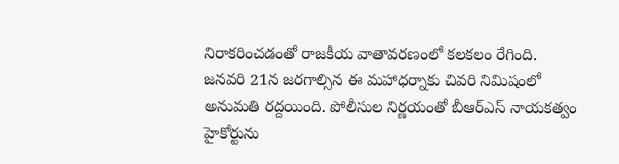నిరాకరించడంతో రాజకీయ వాతావరణంలో కలకలం రేగింది. జనవరి 21న జరగాల్సిన ఈ మహాధర్నాకు చివరి నిమిషంలో అనుమతి రద్దయింది. పోలీసుల నిర్ణయంతో బీఆర్ఎస్ నాయకత్వం హైకోర్టును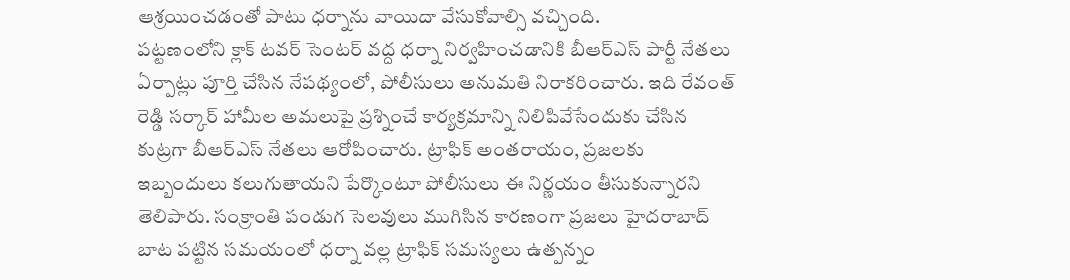ఆశ్రయించడంతో పాటు ధర్నాను వాయిదా వేసుకోవాల్సి వచ్చింది.
పట్టణంలోని క్లాక్ టవర్ సెంటర్ వద్ద ధర్నా నిర్వహించడానికి బీఆర్ఎస్ పార్టీ నేతలు ఏర్పాట్లు పూర్తి చేసిన నేపథ్యంలో, పోలీసులు అనుమతి నిరాకరించారు. ఇది రేవంత్ రెడ్డి సర్కార్ హామీల అమలుపై ప్రశ్నించే కార్యక్రమాన్ని నిలిపివేసేందుకు చేసిన కుట్రగా బీఆర్ఎస్ నేతలు ఆరోపించారు. ట్రాఫిక్ అంతరాయం, ప్రజలకు ఇబ్బందులు కలుగుతాయని పేర్కొంటూ పోలీసులు ఈ నిర్ణయం తీసుకున్నారని తెలిపారు. సంక్రాంతి పండుగ సెలవులు ముగిసిన కారణంగా ప్రజలు హైదరాబాద్ బాట పట్టిన సమయంలో ధర్నా వల్ల ట్రాఫిక్ సమస్యలు ఉత్పన్నం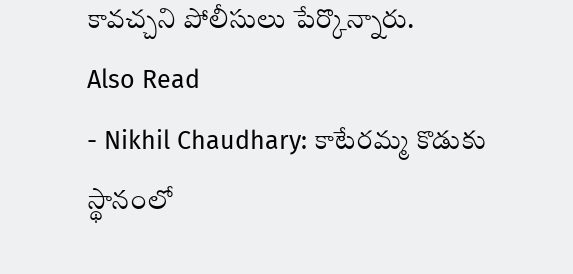కావచ్చని పోలీసులు పేర్కొన్నారు.
Also Read
- Nikhil Chaudhary: కాటేరమ్మ కొడుకు స్థానంలో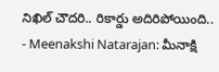నిఖిల్ చౌదరి.. రికార్డు అదిరిపోయింది..
- Meenakshi Natarajan: మీనాక్షి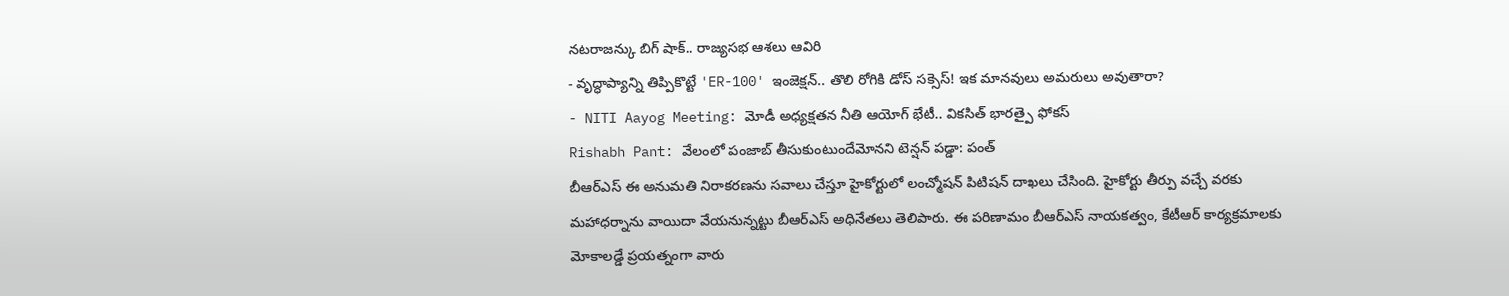నటరాజన్కు బిగ్ షాక్.. రాజ్యసభ ఆశలు ఆవిరి
- వృద్ధాప్యాన్ని తిప్పికొట్టే 'ER-100' ఇంజెక్షన్.. తొలి రోగికి డోస్ సక్సెస్! ఇక మానవులు అమరులు అవుతారా?
- NITI Aayog Meeting: మోడీ అధ్యక్షతన నీతి ఆయోగ్ భేటీ.. వికసిత్ భారత్పై ఫోకస్
Rishabh Pant: వేలంలో పంజాబ్ తీసుకుంటుందేమోనని టెన్షన్ పడ్డా: పంత్
బీఆర్ఎస్ ఈ అనుమతి నిరాకరణను సవాలు చేస్తూ హైకోర్టులో లంచ్మోషన్ పిటిషన్ దాఖలు చేసింది. హైకోర్టు తీర్పు వచ్చే వరకు మహాధర్నాను వాయిదా వేయనున్నట్టు బీఆర్ఎస్ అధినేతలు తెలిపారు. ఈ పరిణామం బీఆర్ఎస్ నాయకత్వం, కేటీఆర్ కార్యక్రమాలకు మోకాలడ్డే ప్రయత్నంగా వారు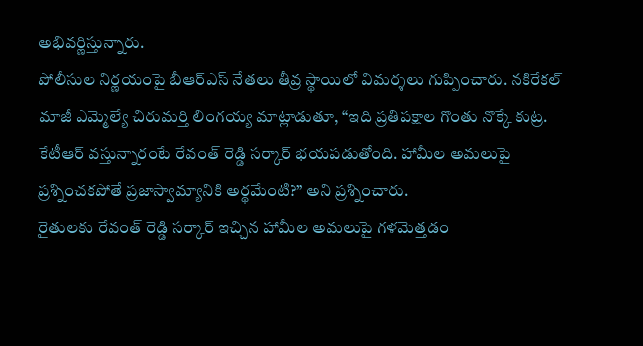అభివర్ణిస్తున్నారు.
పోలీసుల నిర్ణయంపై బీఆర్ఎస్ నేతలు తీవ్ర స్థాయిలో విమర్శలు గుప్పించారు. నకిరేకల్ మాజీ ఎమ్మెల్యే చిరుమర్తి లింగయ్య మాట్లాడుతూ, “ఇది ప్రతిపక్షాల గొంతు నొక్కే కుట్ర. కేటీఆర్ వస్తున్నారంటే రేవంత్ రెడ్డి సర్కార్ భయపడుతోంది. హామీల అమలుపై ప్రశ్నించకపోతే ప్రజాస్వామ్యానికి అర్థమేంటి?” అని ప్రశ్నించారు.
రైతులకు రేవంత్ రెడ్డి సర్కార్ ఇచ్చిన హామీల అమలుపై గళమెత్తడం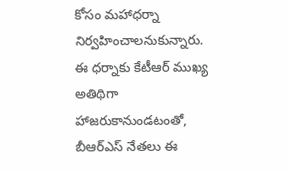కోసం మహాధర్నా నిర్వహించాలనుకున్నారు. ఈ ధర్నాకు కేటీఆర్ ముఖ్య అతిథిగా హాజరుకానుండటంతో, బీఆర్ఎస్ నేతలు ఈ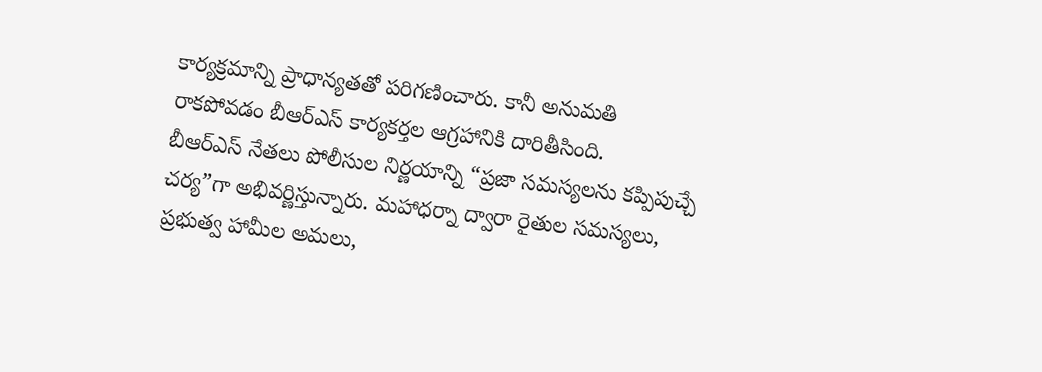కార్యక్రమాన్ని ప్రాధాన్యతతో పరిగణించారు. కానీ అనుమతి రాకపోవడం బీఆర్ఎస్ కార్యకర్తల ఆగ్రహానికి దారితీసింది.
బీఆర్ఎస్ నేతలు పోలీసుల నిర్ణయాన్ని “ప్రజా సమస్యలను కప్పిపుచ్చే చర్య”గా అభివర్ణిస్తున్నారు. మహాధర్నా ద్వారా రైతుల సమస్యలు, ప్రభుత్వ హామీల అమలు,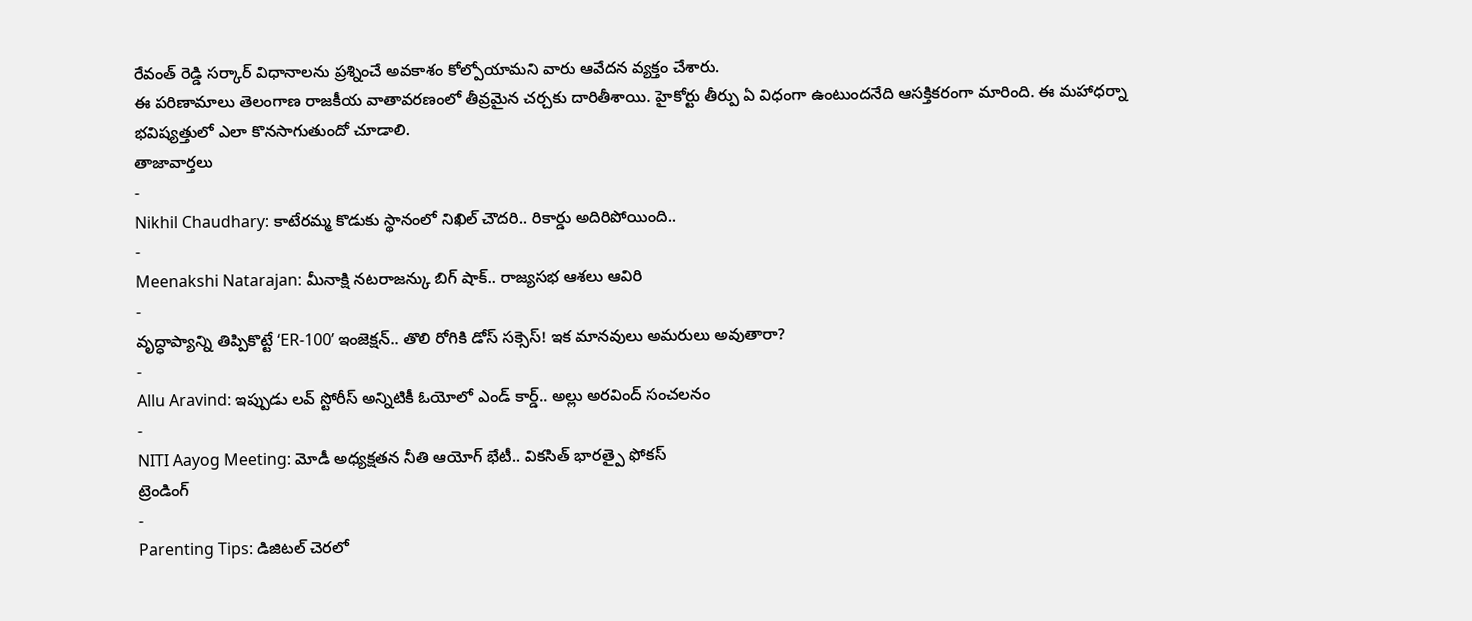రేవంత్ రెడ్డి సర్కార్ విధానాలను ప్రశ్నించే అవకాశం కోల్పోయామని వారు ఆవేదన వ్యక్తం చేశారు.
ఈ పరిణామాలు తెలంగాణ రాజకీయ వాతావరణంలో తీవ్రమైన చర్చకు దారితీశాయి. హైకోర్టు తీర్పు ఏ విధంగా ఉంటుందనేది ఆసక్తికరంగా మారింది. ఈ మహాధర్నా భవిష్యత్తులో ఎలా కొనసాగుతుందో చూడాలి.
తాజావార్తలు
-
Nikhil Chaudhary: కాటేరమ్మ కొడుకు స్థానంలో నిఖిల్ చౌదరి.. రికార్డు అదిరిపోయింది..
-
Meenakshi Natarajan: మీనాక్షి నటరాజన్కు బిగ్ షాక్.. రాజ్యసభ ఆశలు ఆవిరి
-
వృద్ధాప్యాన్ని తిప్పికొట్టే ‘ER-100’ ఇంజెక్షన్.. తొలి రోగికి డోస్ సక్సెస్! ఇక మానవులు అమరులు అవుతారా?
-
Allu Aravind: ఇప్పుడు లవ్ స్టోరీస్ అన్నిటికీ ఓయోలో ఎండ్ కార్డ్.. అల్లు అరవింద్ సంచలనం
-
NITI Aayog Meeting: మోడీ అధ్యక్షతన నీతి ఆయోగ్ భేటీ.. వికసిత్ భారత్పై ఫోకస్
ట్రెండింగ్
-
Parenting Tips: డిజిటల్ చెరలో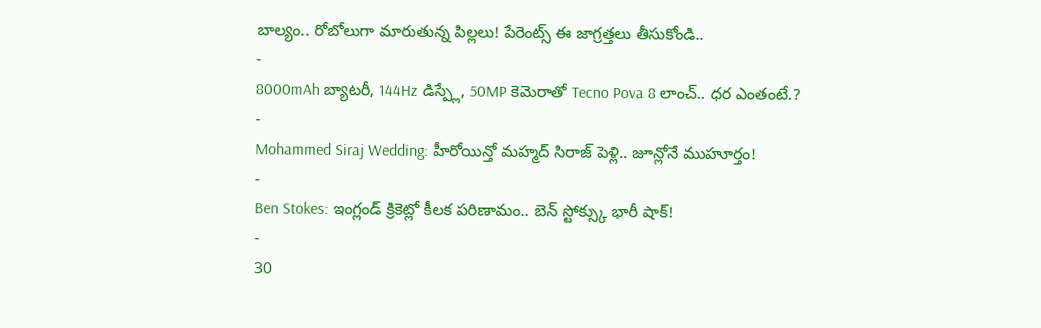బాల్యం.. రోబోలుగా మారుతున్న పిల్లలు! పేరెంట్స్ ఈ జాగ్రత్తలు తీసుకోండి..
-
8000mAh బ్యాటరీ, 144Hz డిస్ప్లే, 50MP కెమెరాతో Tecno Pova 8 లాంచ్.. ధర ఎంతంటే.?
-
Mohammed Siraj Wedding: హీరోయిన్తో మహ్మద్ సిరాజ్ పెళ్లి.. జూన్లోనే ముహూర్తం!
-
Ben Stokes: ఇంగ్లండ్ క్రికెట్లో కీలక పరిణామం.. బెన్ స్టోక్స్కు భారీ షాక్!
-
30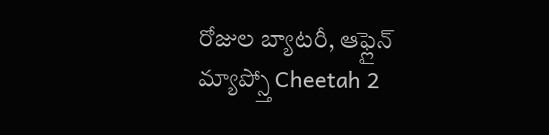రోజుల బ్యాటరీ, ఆఫ్లైన్ మ్యాప్స్తో Cheetah 2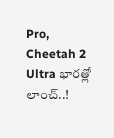Pro, Cheetah 2 Ultra భారత్లో లాంచ్..!